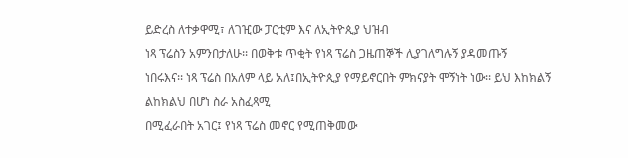ይድረስ ለተቃዋሚ፣ ለገዢው ፓርቲም እና ለኢትዮጲያ ህዝብ
ነጻ ፕሬስን አምንበታለሁ፡፡ በወቅቱ ጥቂት የነጻ ፕሬስ ጋዜጠኞች ሊያገለግሉኝ ያዳመጡኝ
ነበሩእና፡፡ ነጻ ፕሬስ በአለም ላይ አለ፤በኢትዮጲያ የማይኖርበት ምክናያት ሞኝነት ነው፡፡ ይህ እከክልኝ ልከክልህ በሆነ ስራ አስፈጻሚ
በሚፈራበት አገር፤ የነጻ ፕሬስ መኖር የሚጠቅመው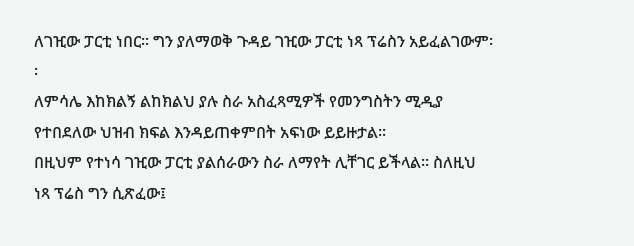ለገዢው ፓርቲ ነበር፡፡ ግን ያለማወቅ ጉዳይ ገዢው ፓርቲ ነጻ ፕሬስን አይፈልገውም፡፡
ለምሳሌ እከክልኝ ልከክልህ ያሉ ስራ አስፈጻሚዎች የመንግስትን ሚዲያ የተበደለው ህዝብ ክፍል እንዳይጠቀምበት አፍነው ይይዙታል፡፡
በዚህም የተነሳ ገዢው ፓርቲ ያልሰራውን ስራ ለማየት ሊቸገር ይችላል፡፡ ስለዚህ ነጻ ፕሬስ ግን ሲጽፈው፤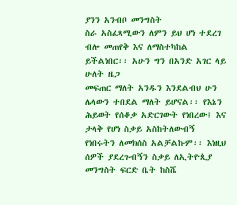ያንን አንብቦ መንግስት
ስራ አስፈጻሚውን ለምን ይህ ሆነ ተደረገ ብሎ መጠየቅ እና ለማስተካከል ይችልነበር፡፡ አሁን ግን በአንድ አገር ላይ ሁለት ዜጋ
መፍጠር ማለት አንዱን እንደልብህ ሁን ሌላውን ተበደል ማለት ይሆናል፡፡ የእኔን ሕይወት የሰቆቃ አድርገውት የነበረው፤ እና ታላቅ የሆነ ስቃይ አስከትለውብኝ
የነበሩትን ለመክሰስ አልቻልኩም፡፡ እነዚህ ሰዎች ያደረጉብኝን ስቃይ ለኢትዮጲያ መንግስት ፍርድ ቤት ከስሼ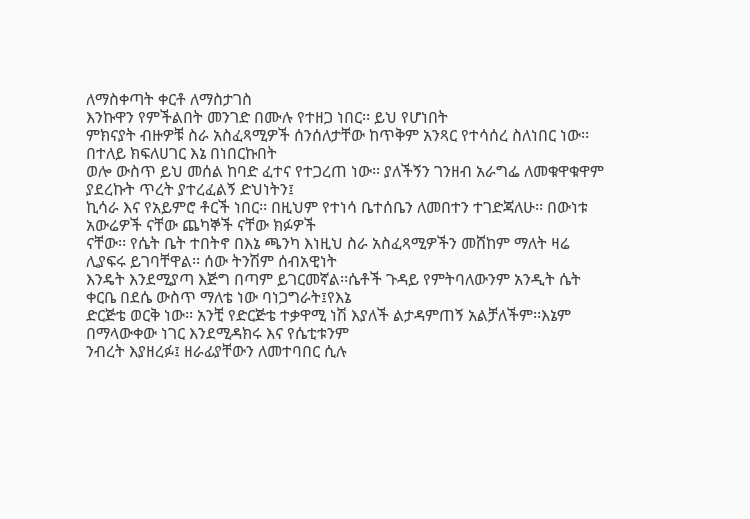ለማስቀጣት ቀርቶ ለማስታገስ
እንኩዋን የምችልበት መንገድ በሙሉ የተዘጋ ነበር፡፡ ይህ የሆነበት
ምክናያት ብዙዎቹ ስራ አስፈጻሚዎች ሰንሰለታቸው ከጥቅም አንጻር የተሳሰረ ስለነበር ነው፡፡ በተለይ ክፍለሀገር እኔ በነበርኩበት
ወሎ ውስጥ ይህ መሰል ከባድ ፈተና የተጋረጠ ነው፡፡ ያለችኝን ገንዘብ አራግፌ ለመቁዋቁዋም ያደረኩት ጥረት ያተረፈልኝ ድህነትን፤
ኪሳራ እና የአይምሮ ቶርች ነበር፡፡ በዚህም የተነሳ ቤተሰቤን ለመበተን ተገድጃለሁ፡፡ በውነቱ አውሬዎች ናቸው ጨካኞች ናቸው ክፉዎች
ናቸው፡፡ የሴት ቤት ተበትኖ በእኔ ጫንካ እነዚህ ስራ አስፈጻሚዎችን መሸከም ማለት ዛሬ ሊያፍሩ ይገባቸዋል፡፡ ሰው ትንሽም ሰብአዊነት
እንዴት እንደሚያጣ እጅግ በጣም ይገርመኛል፡፡ሴቶች ጉዳይ የምትባለውንም አንዲት ሴት ቀርቤ በደሴ ውስጥ ማለቴ ነው ባነጋግራት፤የእኔ
ድርጅቴ ወርቅ ነው፡፡ አንቺ የድርጅቴ ተቃዋሚ ነሽ እያለች ልታዳምጠኝ አልቻለችም፡፡እኔም በማላውቀው ነገር እንደሚዳክሩ እና የሴቲቱንም
ንብረት እያዘረፉ፤ ዘራፊያቸውን ለመተባበር ሲሉ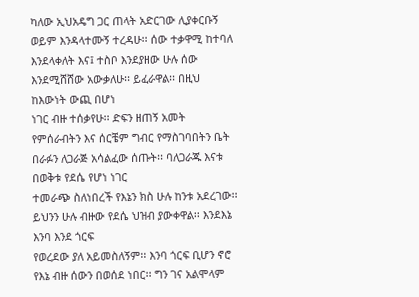ካለው ኢህአዴግ ጋር ጠላት አድርገው ሊያቀርቡኝ ወይም እንዳላተሙኝ ተረዳሁ፡፡ ሰው ተቃዋሚ ከተባለ እንደላቀለት እና፤ ተስቦ እንደያዘው ሁሉ ሰው
እንደሚሸሸው አውቃለሁ፡፡ ይፈራዋል፡፡ በዚህ ከእውነት ውጪ በሆነ
ነገር ብዙ ተሰቃየሁ፡፡ ድፍን ዘጠኝ አመት የምሰራብትን እና ሰርቼም ግብር የማስገባበትን ቤት በራፉን ለጋራጅ አሳልፈው ሰጡት፡፡ ባለጋራጁ እናቱ በወቅቱ የደሴ የሆነ ነገር
ተመራጭ ስለነበረች የእኔን ክስ ሁሉ ከንቱ አደረገው፡፡ ይህንን ሁሉ ብዙው የደሴ ህዝብ ያውቀዋል፡፡ እንደእኔ እንባ እንደ ጎርፍ
የወረደው ያለ አይመስለኝም፡፡ እንባ ጎርፍ ቢሆን ኖሮ የእኔ ብዙ ሰውን በወሰደ ነበር፡፡ ግን ገና አልሞላም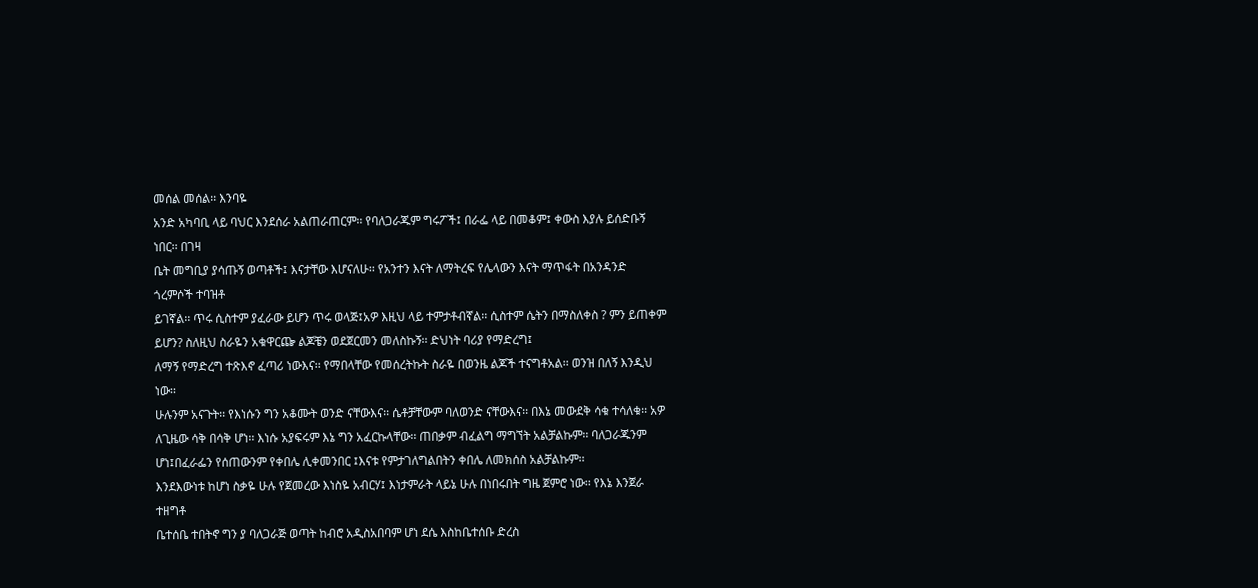መሰል መሰል፡፡ እንባዬ
አንድ አካባቢ ላይ ባህር እንደሰራ አልጠራጠርም፡፡ የባለጋራጁም ግሩፖች፤ በራፌ ላይ በመቆም፤ ቀውስ እያሉ ይሰድቡኝ ነበር፡፡ በገዛ
ቤት መግቢያ ያሳጡኝ ወጣቶች፤ እናታቸው እሆናለሁ፡፡ የአንተን እናት ለማትረፍ የሌላውን እናት ማጥፋት በአንዳንድ ጎረምሶች ተባዝቶ
ይገኛል፡፡ ጥሩ ሲስተም ያፈራው ይሆን ጥሩ ወላጅ፤አዎ እዚህ ላይ ተምታቶብኛል፡፡ ሲስተም ሴትን በማስለቀስ ? ምን ይጠቀም ይሆን? ስለዚህ ስራዬን አቁዋርጬ ልጆቼን ወደጀርመን መለስኩኝ፡፡ ድህነት ባሪያ የማድረግ፤
ለማኝ የማድረግ ተጽእኖ ፈጣሪ ነውእና፡፡ የማበላቸው የመሰረትኩት ስራዬ በወንዜ ልጆች ተናግቶአል፡፡ ወንዝ በለኝ እንዲህ ነው፡፡
ሁሉንም አናጉት፡፡ የእነሱን ግን አቆሙት ወንድ ናቸውእና፡፡ ሴቶቻቸውም ባለወንድ ናቸውእና፡፡ በእኔ መውደቅ ሳቁ ተሳለቁ፡፡ አዎ
ለጊዜው ሳቅ በሳቅ ሆነ፡፡ እነሱ አያፍሩም እኔ ግን አፈርኩላቸው፡፡ ጠበቃም ብፈልግ ማግኘት አልቻልኩም፡፡ ባለጋራጁንም ሆነ፤በፈራፌን የሰጠውንም የቀበሌ ሊቀመንበር ፤እናቱ የምታገለግልበትን ቀበሌ ለመክሰስ አልቻልኩም፡፡
እንደእውነቱ ከሆነ ስቃዬ ሁሉ የጀመረው እነስዬ አብርሃ፤ እነታምራት ላይኔ ሁሉ በነበሩበት ግዜ ጀምሮ ነው፡፡ የእኔ እንጀራ ተዘግቶ
ቤተሰቤ ተበትኖ ግን ያ ባለጋራጅ ወጣት ከብሮ አዲስአበባም ሆነ ደሴ እስከቤተሰቡ ድረስ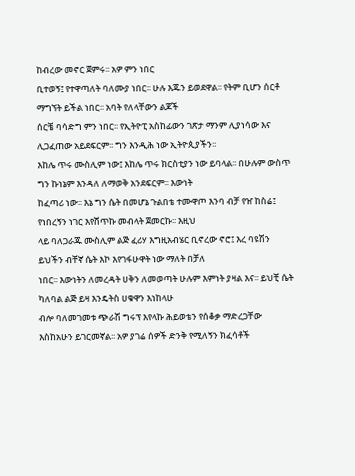ከብረው መኖር ጀምሩ፡፡ አዎ ምን ነበር
ቢተወኝ፤ የተዋጣለት ባለሙያ ነበር፡፡ ሁሉ እጁን ይወደዋል፡፡ የትም ቢሆን ሰርቶ ማግኘት ይችል ነበር፡፡ አባት የለላቸውን ልጆች
ሰርቼ ባሳድግ ምን ነበር፡፡ የኢትዮፒ አስከፊውን ገጽታ ማንም ሊያነሳው እና ሊጋፈጠው አይደፍርም፡፡ ግን እንዲሕ ነው ኢትዮጲያችን፡፡
እከሌ ጥሩ ሙስሊም ነው፤ እከሌ ጥሩ ክርስቲያን ነው ይባላል፡፡ በሁሉም ውስጥ ግን ኩነኔም እንዳለ ለማወቅ አንደፍርም፡፡ እውነት
ከፈጣሪ ነው፡፡ እኔ ግን ሴት በመሆኔ ጉልበቴ ተሙዋጦ እንባ ብቻ የዠ ከስሬ፤ የነበረኝን ነገር እየሸጥኩ መብላት ጀመርኩ፡፡ እዚህ
ላይ ባለጋራጁ ሙስሊም ልጅ ፈሪሃ እግዚአብሄር ቢኖረው ኖሮ፤ እረ ባዩሽን ይህችን ብቸኛ ሴት እኮ እየገፋሁዋት ነው ማለት በቻለ
ነበር፡፡ እውነትን ለመረዳት ሀቅን ለመወጣት ሁሉም እምነት ያዛል እና፡፡ ይህቺ ሴት ካለባል ልጅ ይዛ እንዴትስ ሀቁዋን እነከላሁ
ብሎ ባለመገመቱ ጭራሽ ግሩፕ እየላኩ ሕይወቴን የሰቆቃ ማድረጋቸው እስከአሁን ይገርመኛል፡፡ አዎ ያገሬ ሰዎች ድንቅ የሚለኝን ክፈሳቶች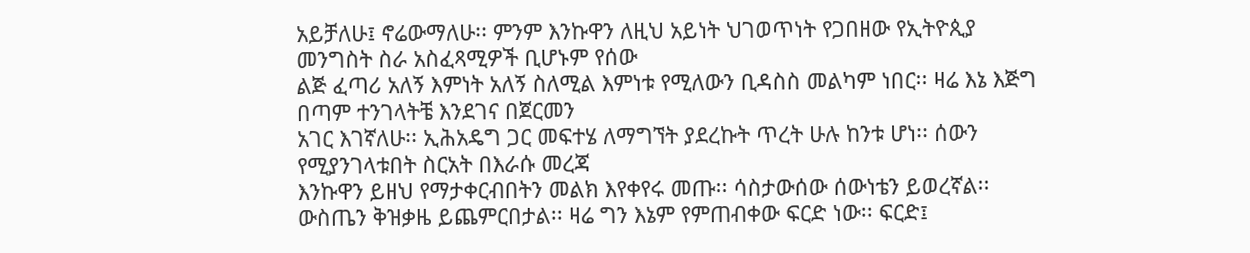አይቻለሁ፤ ኖሬውማለሁ፡፡ ምንም እንኩዋን ለዚህ አይነት ህገወጥነት የጋበዘው የኢትዮጲያ መንግስት ስራ አስፈጻሚዎች ቢሆኑም የሰው
ልጅ ፈጣሪ አለኝ እምነት አለኝ ስለሚል እምነቱ የሚለውን ቢዳስስ መልካም ነበር፡፡ ዛሬ እኔ እጅግ በጣም ተንገላትቼ እንደገና በጀርመን
አገር እገኛለሁ፡፡ ኢሕአዴግ ጋር መፍተሄ ለማግኘት ያደረኩት ጥረት ሁሉ ከንቱ ሆነ፡፡ ሰውን የሚያንገላቱበት ስርአት በእራሱ መረጃ
እንኩዋን ይዘህ የማታቀርብበትን መልክ እየቀየሩ መጡ፡፡ ሳስታውሰው ሰውነቴን ይወረኛል፡፡ ውስጤን ቅዝቃዜ ይጨምርበታል፡፡ ዛሬ ግን እኔም የምጠብቀው ፍርድ ነው፡፡ ፍርድ፤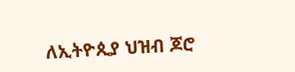ለኢትዮጲያ ህዝብ ጆሮ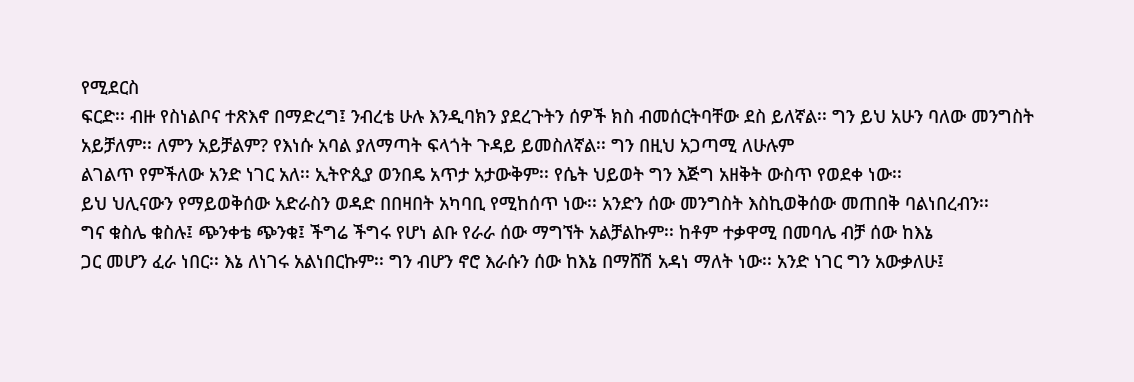የሚደርስ
ፍርድ፡፡ ብዙ የስነልቦና ተጽእኖ በማድረግ፤ ንብረቴ ሁሉ እንዲባክን ያደረጉትን ሰዎች ክስ ብመሰርትባቸው ደስ ይለኛል፡፡ ግን ይህ አሁን ባለው መንግስት አይቻለም፡፡ ለምን አይቻልም? የእነሱ አባል ያለማጣት ፍላጎት ጉዳይ ይመስለኛል፡፡ ግን በዚህ አጋጣሚ ለሁሉም
ልገልጥ የምችለው አንድ ነገር አለ፡፡ ኢትዮጲያ ወንበዴ አጥታ አታውቅም፡፡ የሴት ህይወት ግን እጅግ አዘቅት ውስጥ የወደቀ ነው፡፡
ይህ ህሊናውን የማይወቅሰው አድራስን ወዳድ በበዛበት አካባቢ የሚከሰጥ ነው፡፡ አንድን ሰው መንግስት እስኪወቅሰው መጠበቅ ባልነበረብን፡፡
ግና ቁስሌ ቁስሉ፤ ጭንቀቴ ጭንቁ፤ ችግሬ ችግሩ የሆነ ልቡ የራራ ሰው ማግኘት አልቻልኩም፡፡ ከቶም ተቃዋሚ በመባሌ ብቻ ሰው ከእኔ
ጋር መሆን ፈራ ነበር፡፡ እኔ ለነገሩ አልነበርኩም፡፡ ግን ብሆን ኖሮ እራሱን ሰው ከእኔ በማሸሽ አዳነ ማለት ነው፡፡ አንድ ነገር ግን አውቃለሁ፤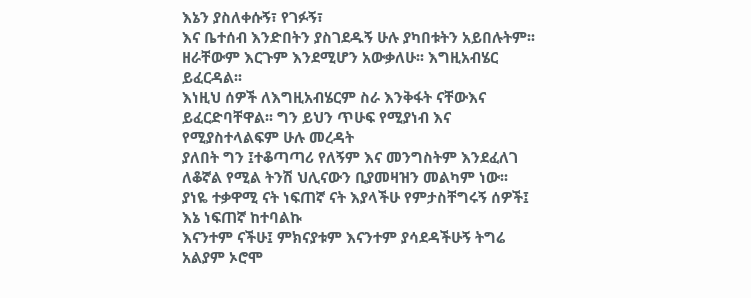እኔን ያስለቀሱኝ፣ የገፉኝ፣
እና ቤተሰብ እንድበትን ያስገደዱኝ ሁሉ ያካበቱትን አይበሉትም፡፡ ዘራቸውም እርጉም እንደሚሆን አውቃለሁ፡፡ እግዚአብሄር ይፈርዳል፡፡
እነዚህ ሰዎች ለእግዚአብሄርም ስራ እንቅፋት ናቸውእና ይፈርድባቸዋል፡፡ ግን ይህን ጥሁፍ የሚያነብ እና የሚያስተላልፍም ሁሉ መረዳት
ያለበት ግን ፤ተቆጣጣሪ የለኝም እና መንግስትም እንደፈለገ ለቆኛል የሚል ትንሽ ህሊናውን ቢያመዛዝን መልካም ነው፡፡
ያነዬ ተቃዋሚ ናት ነፍጠኛ ናት እያላችሁ የምታስቸግሩኝ ሰዎች፤ እኔ ነፍጠኛ ከተባልኩ
እናንተም ናችሁ፤ ምክናያቱም እናንተም ያሳደዳችሁኝ ትግሬ አልያም ኦሮሞ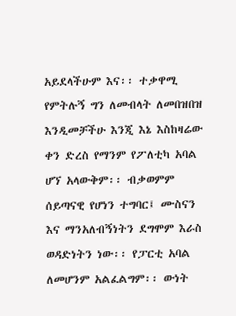አይደላችሁም እና፡፡ ተቃዋሚ የምትሉኝ ግን ለመብላት ለመበዝበዝ
እንዲመቻችሁ እንጂ እኔ እስከዛሬው ቀን ድረስ የማንም የፖለቲካ አባል ሆኘ አላውቅም፡፡ ብቃወምም ሰይጣናዊ የሆነን ተግባር፤ ሙስናን
እና ማንአለብኝነትን ደግሞም እራስ ወዳድነትን ነው፡፡ የፓርቲ አባል ለመሆንም አልፈልግም፡፡ ውነት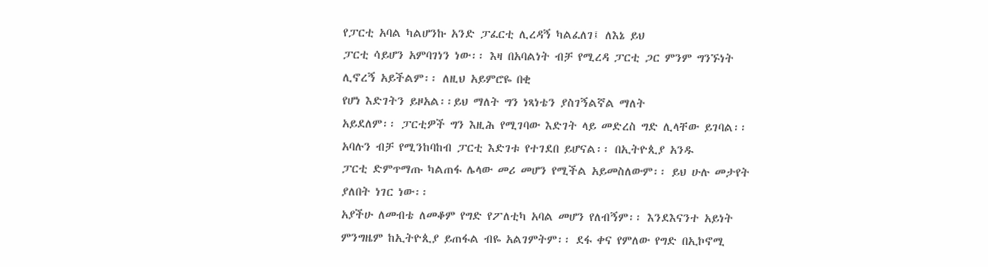የፓርቲ አባል ካልሆንኩ አንድ ፓፈርቲ ሊረዳኝ ካልፈለገ፤ ለእኔ ይህ
ፓርቲ ሳይሆን አምባገነን ነው፡፡ እዛ በአባልነት ብቻ የሚረዳ ፓርቲ ጋር ምንም ግንኙነት ሊኖረኝ አይችልም፡፡ ለዚህ አይምሮዬ በቂ
የሆነ እድገትን ይዞአል፡፡ይህ ማለት ግን ነጻነቴን ያስገኝልኛል ማለት
አይደለም፡፡ ፓርቲዎች ግን እዚሕ የሚገባው እድገት ላይ መድረስ ግድ ሊላቸው ይገባል፡፡ አባሉን ብቻ የሚንከባከብ ፓርቲ እድገቱ የተገደበ ይሆናል፡፡ በኢትዮጲያ አንዱ
ፓርቲ ድምጥማጡ ካልጠፋ ሌላው መሪ መሆን የሚችል አይመስለውም፡፡ ይህ ሁሉ መታየት ያለበት ነገር ነው፡፡
አያችሁ ለመብቴ ለመቆም የግድ የፖለቲካ አባል መሆን የለብኝም፡፡ እንደእናንተ አይነት
ምንግዜም ከኢትዮጲያ ይጠፋል ብዬ አልገምትም፡፡ ደፋ ቀና የምለው የግድ በኢኮኖሚ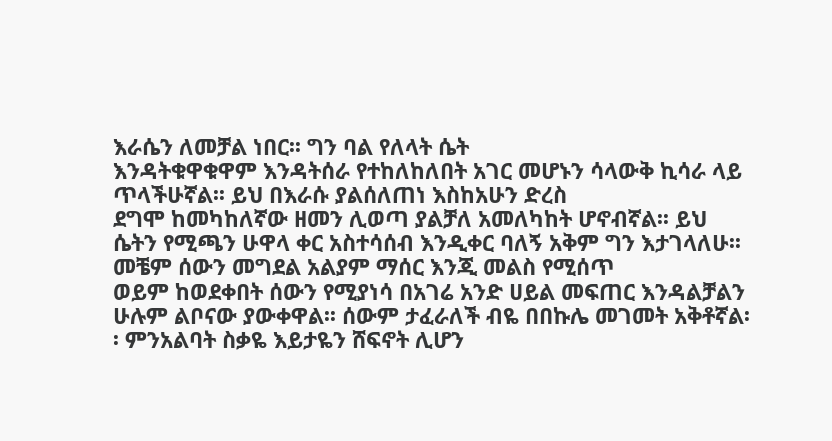እራሴን ለመቻል ነበር፡፡ ግን ባል የለላት ሴት
እንዳትቁዋቁዋም እንዳትሰራ የተከለከለበት አገር መሆኑን ሳላውቅ ኪሳራ ላይ ጥላችሁኛል፡፡ ይህ በእራሱ ያልሰለጠነ እስከአሁን ድረስ
ደግሞ ከመካከለኛው ዘመን ሊወጣ ያልቻለ አመለካከት ሆኖብኛል፡፡ ይህ
ሴትን የሚጫን ሁዋላ ቀር አስተሳሰብ እንዲቀር ባለኝ አቅም ግን እታገላለሁ፡፡ መቼም ሰውን መግደል አልያም ማሰር እንጂ መልስ የሚሰጥ
ወይም ከወደቀበት ሰውን የሚያነሳ በአገሬ አንድ ሀይል መፍጠር እንዳልቻልን ሁሉም ልቦናው ያውቀዋል፡፡ ሰውም ታፈራለች ብዬ በበኩሌ መገመት አቅቶኛል፡፡ ምንአልባት ስቃዬ እይታዬን ሸፍኖት ሊሆን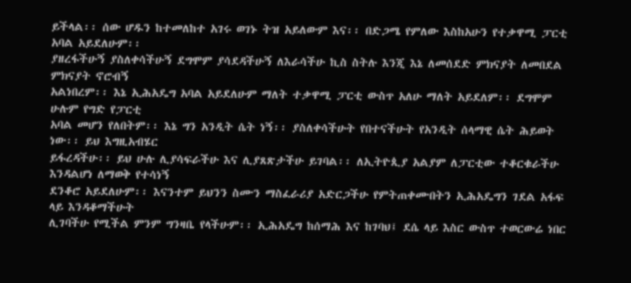ይችላል፡፡ ሰው ሆዱን ከተመለከተ አገሩ ወገኑ ትዝ አይለውም እና፡፡ በድጋሜ የምለው እስከአሁን የተቃዋሚ ፓርቲ አባል አይደለሁም፡፡
ያዘረፋችሁኝ ያስለቀሳችሁኝ ደግሞም ያሳደዳችሁኝ ለእራሳችሁ ኪስ ስትሉ እንጂ እኔ ለመሰደድ ምክናያት ለመበደል ምክናያት ኖሮብኝ
አልነበረም፡፡ እኔ ኢሕአዴግ አባል አይደለሁም ማለት ተቃዋሚ ፓርቲ ውስጥ አለሁ ማለት አይደለም፡፡ ደግሞም ሁሉም የግድ የፓርቲ
አባል መሆን የለበትም፡፡ እኔ ግን አንዲት ሴት ነኝ፡፡ ያስለቀሳችሁት የበተናችሁት የአንዲት ሰላማዊ ሴት ሕይወት ነው፡፡ ይህ እግዚአብሄር
ይፋረዳችሁ፡፡ ይህ ሁሉ ሊያሳፍራችሁ እና ሊያጸጽታችሁ ይገባል፡፡ ለኢትዮጲያ አልያም ለፓርቲው ተቆርቁራችሁ እንዳልሆነ ለማወቅ የተሳነኝ
ደንቆሮ አይደለሁም፡፡ እናንተም ይህንን ስሙን ማስፈራሪያ አድርጋችሁ የምትጠቀሙበትን ኢሕአዴግን ገደል አፋፍ ላይ እንዳቆማችሁት
ሊገባችሁ የሚችል ምንም ግንዛቤ የላችሁም፡፡ ኢሕአዴግ ከሰማሕ እና ከገባህ፤ ደሴ ላይ እስር ውስጥ ተወርውሬ ነበር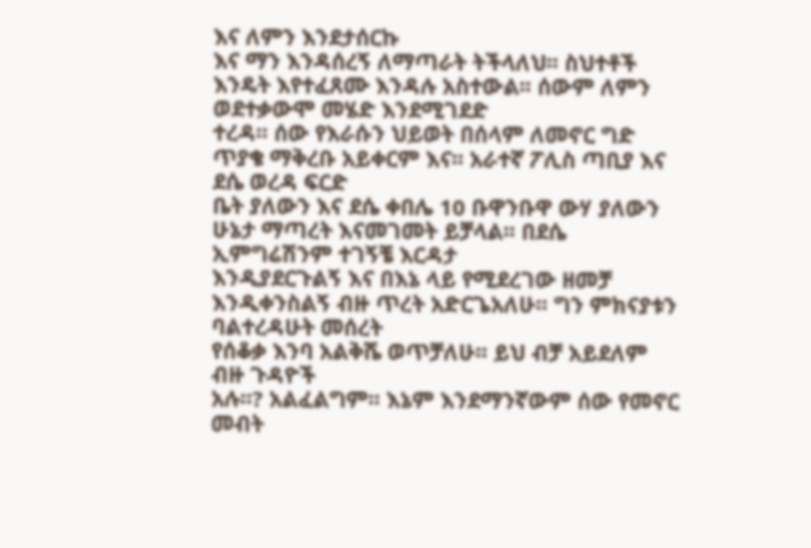እና ለምን እንደታሰርኩ
እና ማን እንዳሰረኝ ለማጣራት ትችላለህ፡፡ ስህተቶች እንዴት እየተፈጸሙ እንዳሉ አስተውል፡፡ ሰውም ለምን ወደተቃውሞ መሄድ እንደሚገደድ
ተረዳ፡፡ ሰው የእራሱን ህይወት በሰላም ለመኖር ግድ ጥያቄ ማቅረቡ አይቀርም እና፡፡ አራተኛ ፖሊስ ጣቢያ እና ደሴ ወረዳ ፍርድ
ቤት ያለውን እና ደሴ ቀበሌ 10 ቡዋንቡዋ ውሃ ያለውን ሁኔታ ማጣረት እናመገመት ይቻላል፡፡ በደሴ ኢምግሬሽንም ተገኝቼ እርዳታ
እንዲያደርጉልኝ እና በእኔ ላይ የሚደረገው ዘመቻ እንዲቀንስልኝ ብዙ ጥረት አድርጌአለሁ፡፡ ግን ምክናያቱን ባልተረዳሁት መሰረት
የሰቆቃ እንባ አልቅሼ ወጥቻለሁ፡፡ ይህ ብቻ አይደለም ብዙ ጉዳዮች
አሉ፡፡? አልፈልግም፡፡ እኔም እንደማንኛውም ሰው የመኖር መብት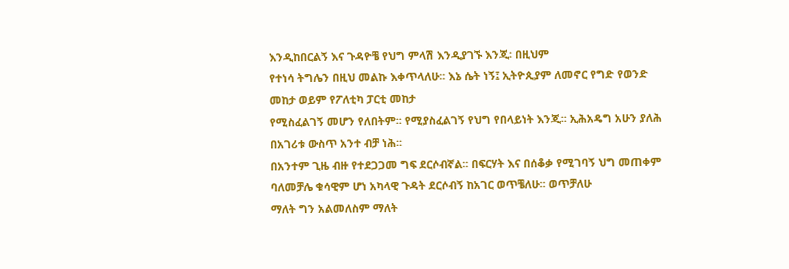እንዲከበርልኝ እና ጉዳዮቼ የህግ ምላሽ እንዲያገኙ እንጂ፡ በዚህም
የተነሳ ትግሌን በዚህ መልኩ እቀጥላለሁ፡፡ እኔ ሴት ነኝ፤ ኢትዮጲያም ለመኖር የግድ የወንድ መከታ ወይም የፖለቲካ ፓርቲ መከታ
የሚስፈልገኝ መሆን የለበትም፡፡ የሚያስፈልገኝ የህግ የበላይነት እንጂ፡፡ ኢሕአዴግ አሁን ያለሕ በአገሪቱ ውስጥ አንተ ብቻ ነሕ፡፡
በአንተም ጊዜ ብዙ የተደጋጋመ ግፍ ደርሶብኛል፡፡ በፍርሃት እና በሰቆቃ የሚገባኝ ህግ መጠቀም ባለመቻሌ ቁሳዊም ሆነ አካላዊ ጉዳት ደርሶብኝ ከአገር ወጥቼለሁ፡፡ ወጥቻለሁ
ማለት ግን አልመለስም ማለት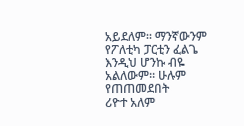አይደለም፡፡ ማንኛውንም የፖለቲካ ፓርቲን ፈልጌ እንዲህ ሆንኩ ብዬ አልለውም፡፡ ሁሉም የጠጠመደበት
ሪዮተ አለም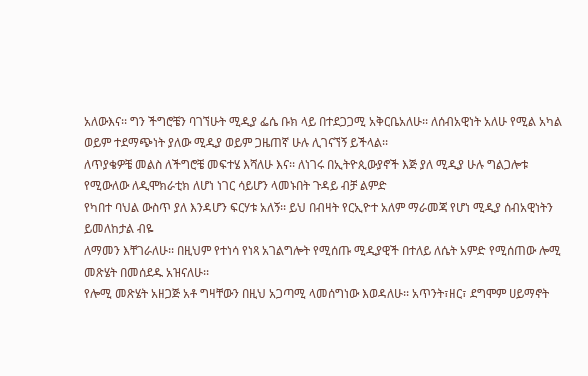አለውእና፡፡ ግን ችግሮቼን ባገኘሁት ሚዲያ ፌሴ ቡክ ላይ በተደጋጋሚ አቅርቤአለሁ፡፡ ለሰብአዊነት አለሁ የሚል አካል
ወይም ተደማጭነት ያለው ሚዲያ ወይም ጋዜጠኛ ሁሉ ሊገናኘኝ ይችላል፡፡
ለጥያቄዎቼ መልስ ለችግሮቼ መፍተሄ እሻለሁ እና፡፡ ለነገሩ በኢትዮጲውያኖች እጅ ያለ ሚዲያ ሁሉ ግልጋሎቱ የሚውለው ለዲሞክራቲክ ለሆነ ነገር ሳይሆን ላመኑበት ጉዳይ ብቻ ልምድ
የካበተ ባህል ውስጥ ያለ እንዳሆን ፍርሃቱ አለኝ፡፡ ይህ በብዛት የርኢዮተ አለም ማራመጃ የሆነ ሚዲያ ሰብአዊነትን ይመለከታል ብዬ
ለማመን እቸገራለሁ፡፡ በዚህም የተነሳ የነጻ አገልግሎት የሚሰጡ ሚዲያዊች በተለይ ለሴት አምድ የሚሰጠው ሎሚ መጽሄት በመሰደዱ አዝናለሁ፡፡
የሎሚ መጽሄት አዘጋጅ አቶ ግዛቸውን በዚህ አጋጣሚ ላመሰግነው እወዳለሁ፡፡ አጥንት፣ዘር፣ ደግሞም ሀይማኖት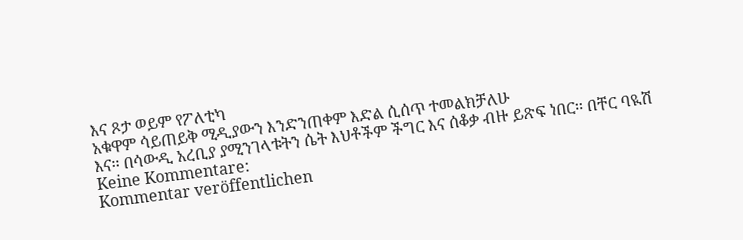እና ጾታ ወይም የፖለቲካ
አቁዋም ሳይጠይቅ ሚዲያውን እንድንጠቀም እድል ሲሰጥ ተመልክቻለሁ
እና፡፡ በሳውዲ አረቢያ ያሚንገላቱትን ሴት እህቶችም ችግር እና ሰቆቃ ብዙ ይጽፍ ነበር፡፡ በቸር ባዪሽ
Keine Kommentare:
Kommentar veröffentlichen